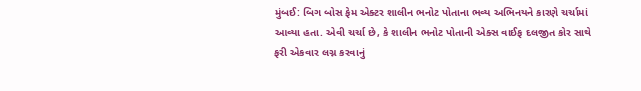મુંબઈ: બિગ બોસ ફેમ એક્ટર શાલીન ભનોટ પોતાના ભવ્ય અભિનયને કારણે ચર્ચામાં આવ્યા હતા. એવી ચર્ચા છે, કે શાલીન ભનોટ પોતાની એક્સ વાઈફ દલજીત કોર સાથે ફરી એકવાર લગ્ન કરવાનું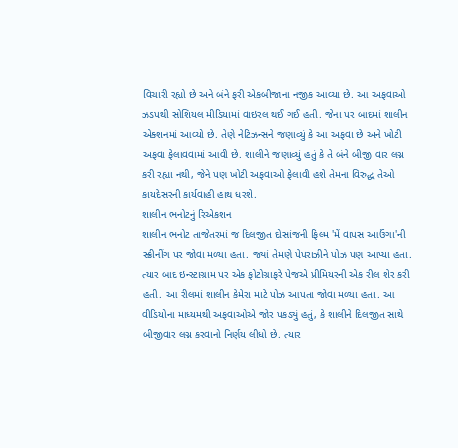વિચારી રહ્યો છે અને બંને ફરી એકબીજાના નજીક આવ્યા છે. આ અફવાઓ ઝડપથી સોશિયલ મીડિયામાં વાઇરલ થઈ ગઈ હતી. જેના પર બાદમાં શાલીન એક્શનમાં આવ્યો છે. તેણે નેટિઝન્સને જણાવ્યું કે આ અફવા છે અને ખોટી અફવા ફેલાવવામાં આવી છે. શાલીને જણાવ્યું હતું કે તે બંને બીજી વાર લગ્ન કરી રહ્યા નથી, જેને પણ ખોટી અફવાઓ ફેલાવી હશે તેમના વિરુદ્ધ તેઓ કાયદેસરની કાર્યવાહી હાથ ધરશે.
શાલીન ભનોટનું રિએકશન
શાલીન ભનોટ તાજેતરમાં જ દિલજીત દોસાંજની ફિલ્મ 'મેં વાપસ આઉંગા'ની સ્ક્રીનીંગ પર જોવા મળ્યા હતા. જ્યાં તેમણે પેપરાઝીને પોઝ પણ આપ્યા હતા. ત્યાર બાદ ઇન્સ્ટાગ્રામ પર એક ફોટોગ્રાફરે પેજએ પ્રીમિયરની એક રીલ શેર કરી હતી. આ રીલમાં શાલીન કેમેરા માટે પોઝ આપતા જોવા મળ્યા હતા. આ વીડિયોના માધ્યમથી અફવાઓએ જોર પકડ્યું હતું, કે શાલીને દિલજીત સાથે બીજીવાર લગ્ન કરવાનો નિર્ણય લીધો છે. ત્યાર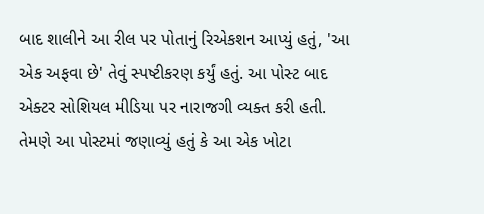બાદ શાલીને આ રીલ પર પોતાનું રિએકશન આપ્યું હતું, 'આ એક અફવા છે' તેવું સ્પષ્ટીકરણ કર્યું હતું. આ પોસ્ટ બાદ એક્ટર સોશિયલ મીડિયા પર નારાજગી વ્યક્ત કરી હતી.
તેમણે આ પોસ્ટમાં જણાવ્યું હતું કે આ એક ખોટા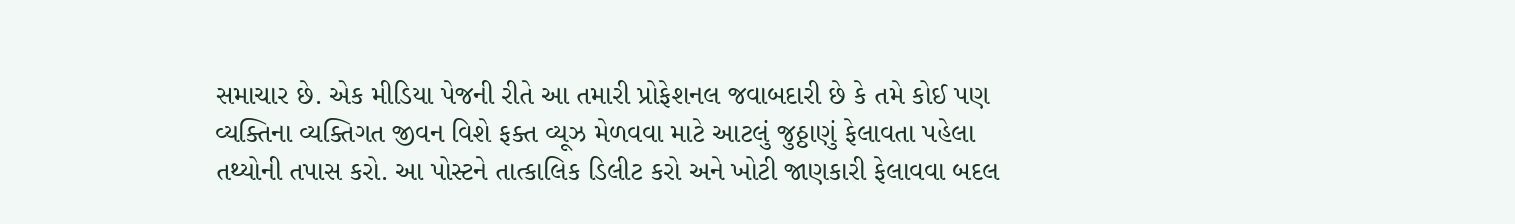સમાચાર છે. એક મીડિયા પેજની રીતે આ તમારી પ્રોફેશનલ જવાબદારી છે કે તમે કોઈ પણ વ્યક્તિના વ્યક્તિગત જીવન વિશે ફક્ત વ્યૂઝ મેળવવા માટે આટલું જુઠ્ઠાણું ફેલાવતા પહેલા તથ્યોની તપાસ કરો. આ પોસ્ટને તાત્કાલિક ડિલીટ કરો અને ખોટી જાણકારી ફેલાવવા બદલ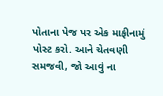પોતાના પેજ પર એક માફીનામું પોસ્ટ કરો. આને ચેતવણી સમજવી, જો આવું ના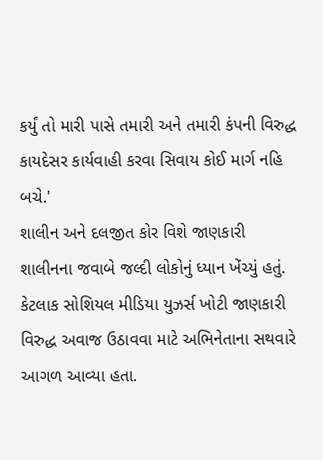કર્યું તો મારી પાસે તમારી અને તમારી કંપની વિરુદ્ધ કાયદેસર કાર્યવાહી કરવા સિવાય કોઈ માર્ગ નહિ બચે.'
શાલીન અને દલજીત કોર વિશે જાણકારી
શાલીનના જવાબે જલ્દી લોકોનું ધ્યાન ખેંચ્યું હતું. કેટલાક સોશિયલ મીડિયા યુઝર્સ ખોટી જાણકારી વિરુદ્ધ અવાજ ઉઠાવવા માટે અભિનેતાના સથવારે આગળ આવ્યા હતા.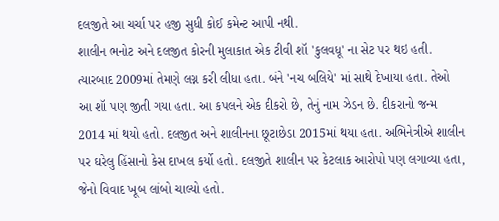દલજીતે આ ચર્ચા પર હજી સુધી કોઈ કમેન્ટ આપી નથી.
શાલીન ભનોટ અને દલજીત કોરની મુલાકાત એક ટીવી શૉ 'કુલવધૂ' ના સેટ પર થઇ હતી. ત્યારબાદ 2009માં તેમણે લગ્ન કરી લીધા હતા. બંને 'નચ બલિયે' માં સાથે દેખાયા હતા. તેઓ આ શૉ પણ જીતી ગયા હતા. આ કપલને એક દીકરો છે, તેનું નામ ઝેડન છે. દીકરાનો જન્મ 2014 માં થયો હતો. દલજીત અને શાલીનના છૂટાછેડા 2015માં થયા હતા. અભિનેત્રીએ શાલીન પર ઘરેલુ હિંસાનો કેસ દાખલ કર્યો હતો. દલજીતે શાલીન પર કેટલાક આરોપો પણ લગાવ્યા હતા, જેનો વિવાદ ખૂબ લાંબો ચાલ્યો હતો.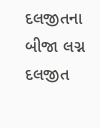દલજીતના બીજા લગ્ન
દલજીત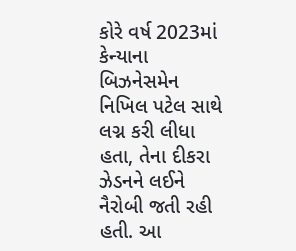કોરે વર્ષ 2023માં કેન્યાના બિઝનેસમેન નિખિલ પટેલ સાથે લગ્ન કરી લીધા હતા, તેના દીકરા ઝેડનને લઈને નૈરોબી જતી રહી હતી. આ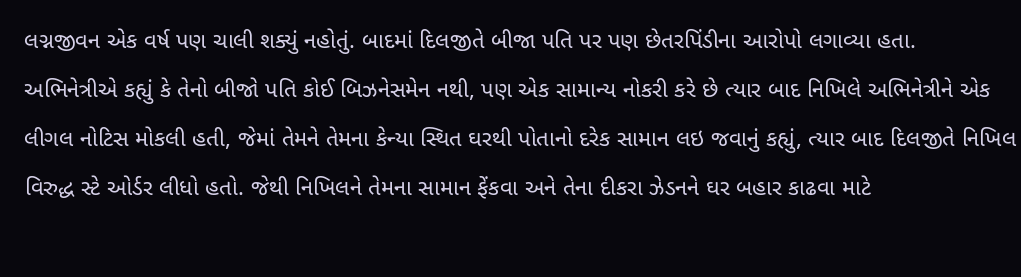લગ્નજીવન એક વર્ષ પણ ચાલી શક્યું નહોતું. બાદમાં દિલજીતે બીજા પતિ પર પણ છેતરપિંડીના આરોપો લગાવ્યા હતા.
અભિનેત્રીએ કહ્યું કે તેનો બીજો પતિ કોઈ બિઝનેસમેન નથી, પણ એક સામાન્ય નોકરી કરે છે ત્યાર બાદ નિખિલે અભિનેત્રીને એક લીગલ નોટિસ મોકલી હતી, જેમાં તેમને તેમના કેન્યા સ્થિત ઘરથી પોતાનો દરેક સામાન લઇ જવાનું કહ્યું, ત્યાર બાદ દિલજીતે નિખિલ વિરુદ્ધ સ્ટે ઓર્ડર લીધો હતો. જેથી નિખિલને તેમના સામાન ફેંકવા અને તેના દીકરા ઝેડનને ઘર બહાર કાઢવા માટે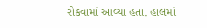રોકવામાં આવ્યા હતા. હાલમાં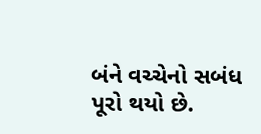બંને વચ્ચેનો સબંધ પૂરો થયો છે.